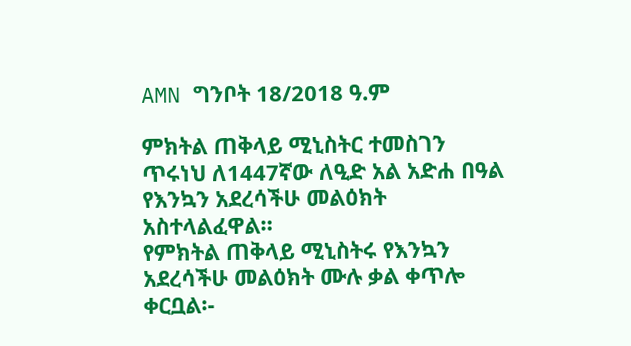AMN ግንቦት 18/2018 ዓ.ም

ምክትል ጠቅላይ ሚኒስትር ተመስገን ጥሩነህ ለ1447ኛው ለዒድ አል አድሐ በዓል የእንኳን አደረሳችሁ መልዕክት አስተላልፈዋል።
የምክትል ጠቅላይ ሚኒስትሩ የእንኳን አደረሳችሁ መልዕክት ሙሉ ቃል ቀጥሎ ቀርቧል፡-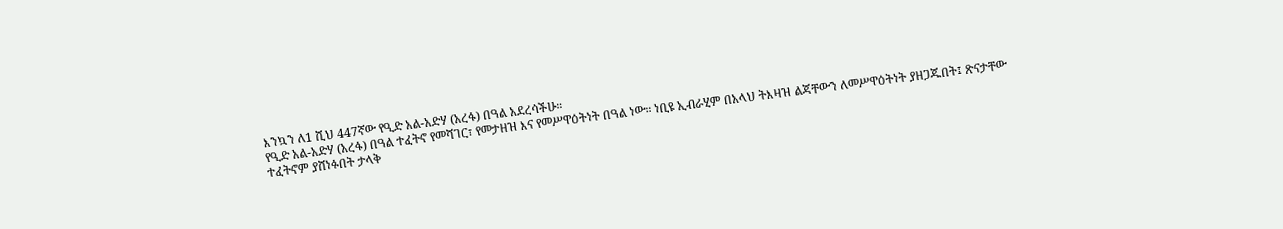እንኳን ለ1 ሺህ 447ኛው የዒድ አል-አድሃ (አረፋ) በዓል አደረሳችሁ።
የዒድ አል-አድሃ (አረፋ) በዓል ተፈትኖ የመሻገር፣ የመታዘዝ እና የመሥዋዕትነት በዓል ነው። ነቢዩ ኢብራሂም በአላህ ትእዛዝ ልጃቸውን ለመሥዋዕትነት ያዘጋጁበት፤ ጽናታቸው ተፈትኖም ያሸነፉበት ታላቅ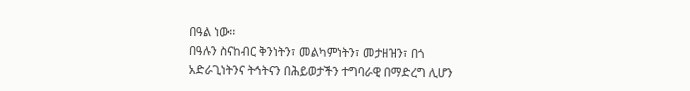በዓል ነው፡፡
በዓሉን ስናከብር ቅንነትን፣ መልካምነትን፣ መታዘዝን፣ በጎ አድራጊነትንና ትኅትናን በሕይወታችን ተግባራዊ በማድረግ ሊሆን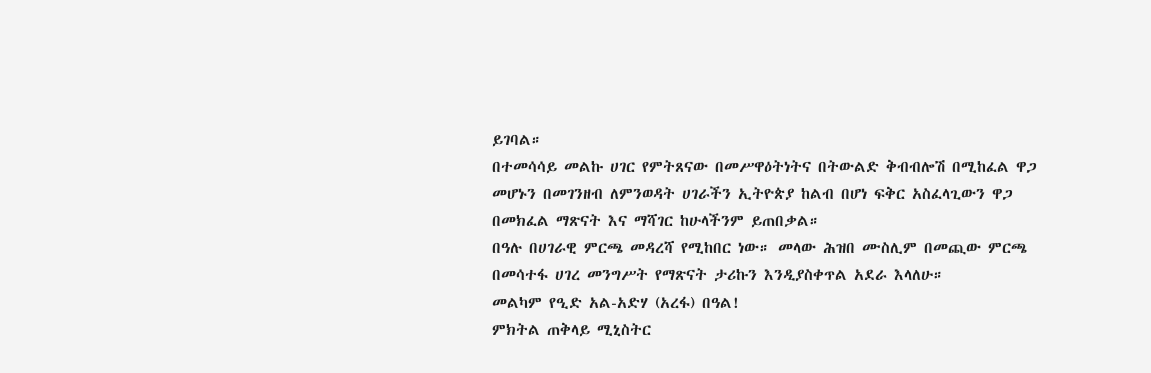ይገባል።
በተመሳሳይ መልኩ ሀገር የምትጸናው በመሥዋዕትነትና በትውልድ ቅብብሎሽ በሚከፈል ዋጋ መሆኑን በመገንዘብ ለምንወዳት ሀገራችን ኢትዮጵያ ከልብ በሆነ ፍቅር አስፈላጊውን ዋጋ በመክፈል ማጽናት እና ማሻገር ከሁላችንም ይጠበቃል።
በዓሉ በሀገራዊ ምርጫ መዳረሻ የሚከበር ነው። መላው ሕዝበ ሙስሊም በመጪው ምርጫ በመሳተፋ ሀገረ መንግሥት የማጽናት ታሪኩን እንዲያስቀጥል አደራ እላለሁ።
መልካም የዒድ አል-አድሃ (አረፋ) በዓል!
ምክትል ጠቅላይ ሚኒስትር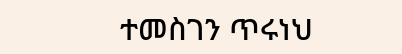ተመስገን ጥሩነህ